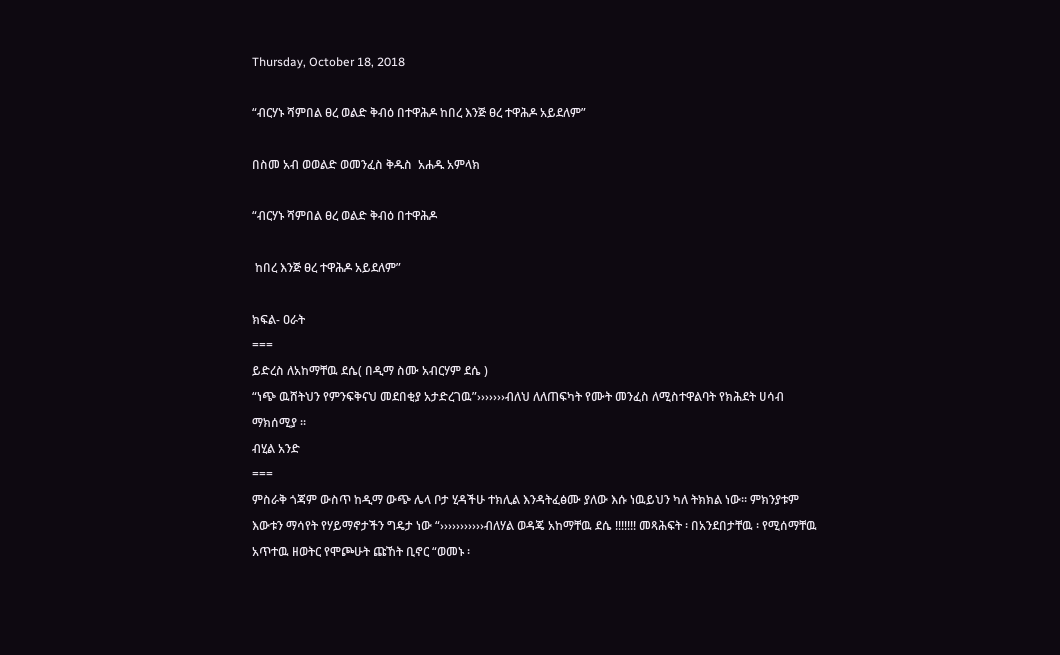Thursday, October 18, 2018

“ብርሃኑ ሻምበል ፀረ ወልድ ቅብዕ በተዋሕዶ ከበረ እንጅ ፀረ ተዋሕዶ አይደለም”

በስመ አብ ወወልድ ወመንፈስ ቅዱስ  አሐዱ አምላክ

“ብርሃኑ ሻምበል ፀረ ወልድ ቅብዕ በተዋሕዶ

 ከበረ እንጅ ፀረ ተዋሕዶ አይደለም”

ክፍል- ዐራት
===
ይድረስ ለአከማቸዉ ደሴ( በዲማ ስሙ አብርሃም ደሴ )
“ነጭ ዉሸትህን የምንፍቅናህ መደበቂያ አታድረገዉ”›››››››ብለህ ለለጠፍካት የሙት መንፈስ ለሚስተዋልባት የክሕደት ሀሳብ ማክሰሚያ ፡፡
ብሂል አንድ
===
ምስራቅ ጎጃም ውስጥ ከዲማ ውጭ ሌላ ቦታ ሂዳችሁ ተክሊል እንዳትፈፅሙ ያለው እሱ ነዉይህን ካለ ትክክል ነው። ምክንያቱም እውቱን ማሳየት የሃይማኖታችን ግዴታ ነው “›››››››››››ብለሃል ወዳጄ አከማቸዉ ደሴ !!!!!!! መጻሕፍት ፡ በአንደበታቸዉ ፡ የሚሰማቸዉ አጥተዉ ዘወትር የሞጮሁት ጩኸት ቢኖር “ወመኑ ፡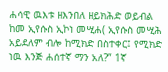ሐሳዊ ዉእቱ ዘእንበለ ዘይክሕድ ወይብል ከመ ኢየሱስ ኢኮነ መሢሐ( ኢየሱስ መሢሕ አይደለም ብሎ ከሚክድ በስተቀር፤ የሚክድ ነዉ እንጅ ሐሰተኛ ማን አለ?” 1ኛ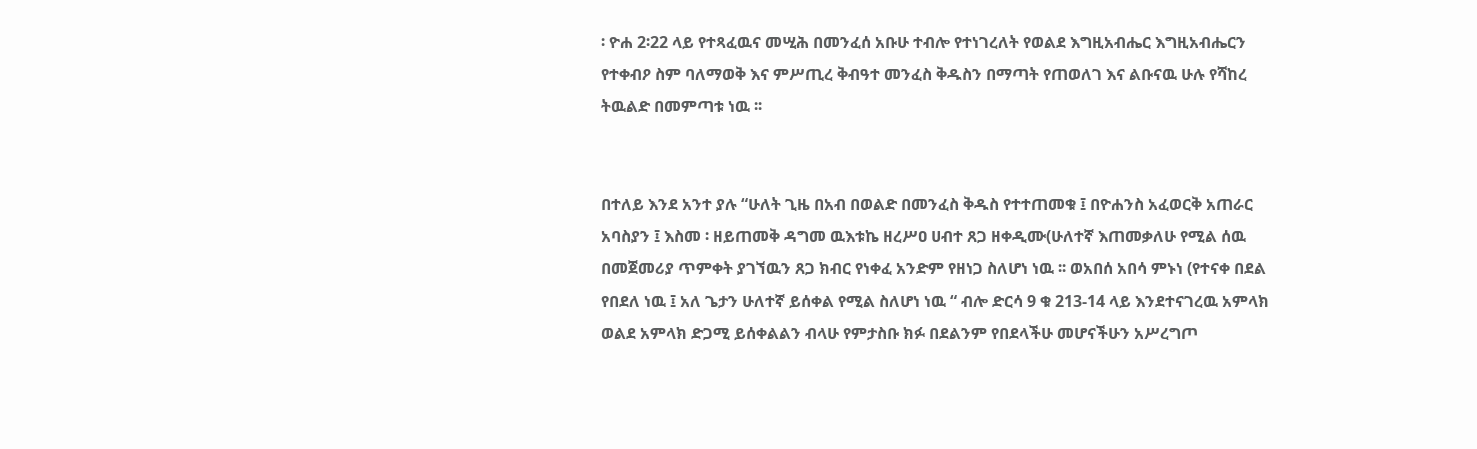፡ ዮሐ 2፡22 ላይ የተጻፈዉና መሢሕ በመንፈሰ አቡሁ ተብሎ የተነገረለት የወልደ እግዚአብሔር እግዚአብሔርን የተቀብዖ ስም ባለማወቅ እና ምሥጢረ ቅብዓተ መንፈስ ቅዱስን በማጣት የጠወለገ እና ልቡናዉ ሁሉ የሻከረ ትዉልድ በመምጣቱ ነዉ ፡፡


በተለይ እንደ አንተ ያሉ “ሁለት ጊዜ በአብ በወልድ በመንፈስ ቅዱስ የተተጠመቁ ፤ በዮሐንስ አፈወርቅ አጠራር አባስያን ፤ እስመ ፡ ዘይጠመቅ ዳግመ ዉእቱኬ ዘረሥዐ ሀብተ ጸጋ ዘቀዲሙ(ሁለተኛ እጠመቃለሁ የሚል ሰዉ በመጀመሪያ ጥምቀት ያገኘዉን ጸጋ ክብር የነቀፈ አንድም የዘነጋ ስለሆነ ነዉ ፡፡ ወአበሰ አበሳ ምኑነ (የተናቀ በደል የበደለ ነዉ ፤ አለ ጌታን ሁለተኛ ይሰቀል የሚል ስለሆነ ነዉ “ ብሎ ድርሳ 9 ቁ 213-14 ላይ እንደተናገረዉ አምላክ ወልደ አምላክ ድጋሚ ይሰቀልልን ብላሁ የምታስቡ ክፉ በደልንም የበደላችሁ መሆናችሁን አሥረግጦ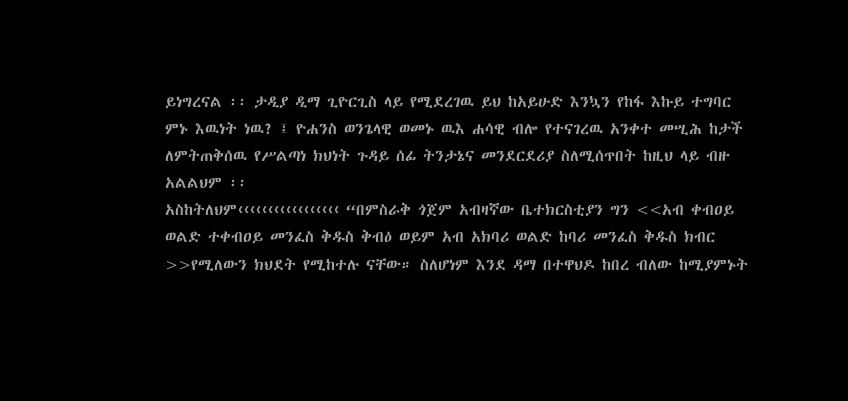ይነግረናል ፡፡ ታዲያ ዲማ ጊዮርጊስ ላይ የሚደረገዉ ይህ ከአይሁድ እንኳን የከፋ እኩይ ተግባር ምኑ እዉነት ነዉ? ፤ ዮሐንስ ወንጌላዊ ወመኑ ዉእ ሐሳዊ ብሎ የተናገረዉ አንቀተ መሢሕ ከታች ለምትጠቅሰዉ የሥልጣነ ክህነት ጉዳይ ሰፊ ትንታኔና መንደርደሪያ ስለሚሰጥበት ከዚህ ላይ ብዙ  አልልህም ፡፡
አስከትለህም‹‹‹‹‹‹‹‹‹‹‹‹‹‹‹‹‹ “በምስራቅ ጎጀም አብዛኛው ቤተክርስቲያን ግን <<አብ ቀብዐይ ወልድ ተቀብዐይ መንፈስ ቅዱስ ቅብዕ ወይም አብ አክባሪ ወልድ ከባሪ መንፈስ ቅዱስ ክብር >>የሚለውን ክህደት የሚከተሉ ናቸው። ስለሆነም እንደ ዳማ በተዋህዶ ከበረ ብለው ከሚያምኑት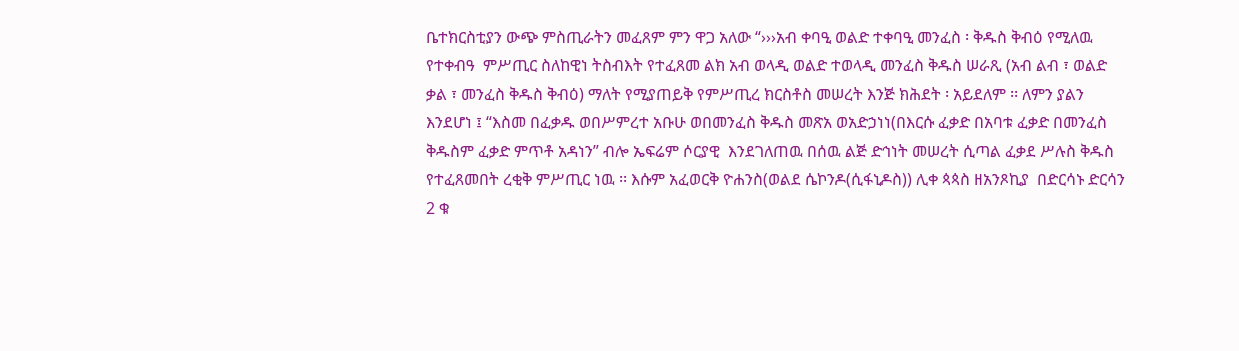ቤተክርስቲያን ውጭ ምስጢራትን መፈጸም ምን ዋጋ አለው “›››አብ ቀባዒ ወልድ ተቀባዒ መንፈስ ፡ ቅዱስ ቅብዕ የሚለዉ የተቀብዓ  ምሥጢር ስለከዊነ ትስብእት የተፈጸመ ልክ አብ ወላዲ ወልድ ተወላዲ መንፈስ ቅዱስ ሠራጺ (አብ ልብ ፣ ወልድ ቃል ፣ መንፈስ ቅዱስ ቅብዕ) ማለት የሚያጠይቅ የምሥጢረ ክርስቶስ መሠረት እንጅ ክሕደት ፡ አይደለም ፡፡ ለምን ያልን እንደሆነ ፤ “እስመ በፈቃዱ ወበሥምረተ አቡሁ ወበመንፈስ ቅዱስ መጽአ ወአድኃነነ(በእርሱ ፈቃድ በአባቱ ፈቃድ በመንፈስ ቅዱስም ፈቃድ ምጥቶ አዳነን” ብሎ ኤፍሬም ሶርያዊ  እንደገለጠዉ በሰዉ ልጅ ድኅነት መሠረት ሲጣል ፈቃደ ሥሉስ ቅዱስ የተፈጸመበት ረቂቅ ምሥጢር ነዉ ፡፡ እሱም አፈወርቅ ዮሐንስ(ወልደ ሴኮንዶ(ሲፋኒዶስ)) ሊቀ ጳጳስ ዘአንጾኪያ  በድርሳኑ ድርሳን 2 ቁ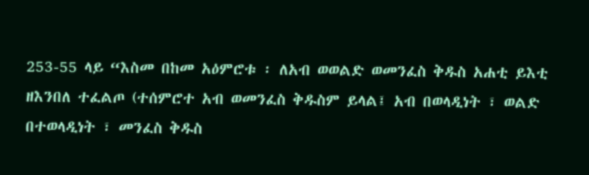253-55 ላይ “እስመ በከመ አዕምሮቱ ፡ ለአብ ወወልድ ወመንፈስ ቅዱስ አሐቲ ይእቲ ዘእንበለ ተፈልጦ (ተሰምሮተ አብ ወመንፈስ ቅዱስም ይላል፤ አብ በወላዲነት ፣ ወልድ በተወላዲነት ፣ መንፈስ ቅዱስ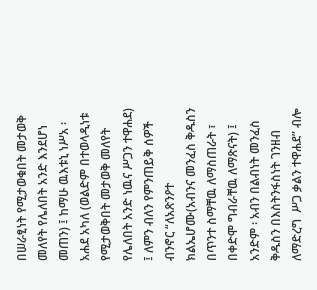በሠራፂነት የሚታወቁበት መታወቅ መለየት የሌለበት አንድ እንደሆነ መጠን) ፤ ከማሁ ዉእቱኒ ነሥአ ፡ አሐደ አካለ (ወልድም በተወላዲነቱ የሚታወቅበት መታወቅ መለየት የሌለበት አንድ ነዉና ሥጋን ተዋሐደ) ፤ ለምን ብለን የምንጠይቅ ሰዎች ብንኖር “ለአጽንዖተ ክልኤሆሙ(አብንና መንፈስ ቅዱስን በጥንተ ስማቸዉ ለማስጠራት ፣ በቀድሞ ግብራቸዉ ለማጽናት) ፤ አንድም ፡ አብን በልብነት መንፈስ ቅዱስን በእስትንፋስነት ገንዘብ ለማድረግ  ሥጋ ቃልን ተዋሐደ” ብሎ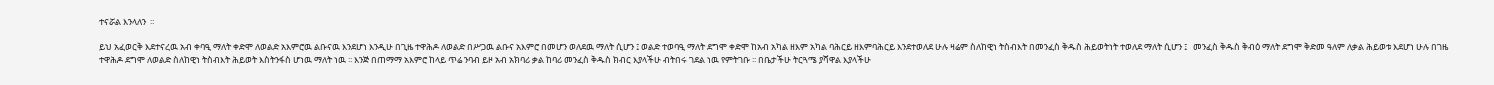ተናሯል እንላለን  ፡፡

ይህ አፈወርቅ እደተናረዉ አብ ቀባዒ ማለት ቀድሞ ለወልድ አእምሮዉ ልቡናዉ እንደሆነ እንዲሁ በጊዜ ተዋሕዶ ለወልድ በሥጋዉ ልቡና አእምሮ በመሆን ወለደዉ ማለት ሲሆን ፤ ወልድ ተወባዒ ማለት ደግሞ ቀድሞ ከአብ አካል ዘእም አካል ባሕርይ ዘእምባሕርይ እንደተወለደ ሁሉ ዛሬም ስለከዊነ ትስብእት በመንፈስ ቅዱስ ሕይወትነት ተወለደ ማለት ሲሆን ፤   መንፈስ ቅዱስ ቅብዕ ማለት ደግሞ ቅድመ ዓለም ለቃል ሕይወቱ እደሆነ ሁሉ በገዜ ተዋሕዶ ደግሞ ለወልድ ስለከዊነ ትስብእት ሕይወት እስትንፋስ ሆነዉ ማለት ነዉ ፡፡ እንጅ በጠማማ አእምሮ ከላይ ጥሬ ንባብ ይዞ አብ አክባሪ ቃል ከባሪ መንፈስ ቅዱስ ክብር እያላችሁ ብትበሩ ገደል ነዉ የምትገቡ ፡፡ በቤታችሁ ትርጓሜ ያሻዋል እያላችሁ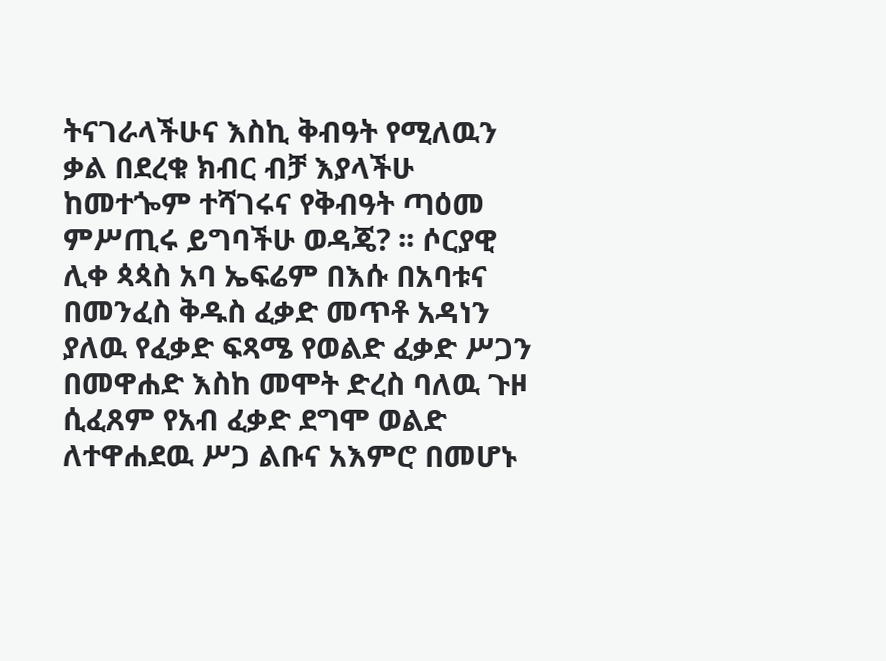ትናገራላችሁና እስኪ ቅብዓት የሚለዉን ቃል በደረቁ ክብር ብቻ እያላችሁ ከመተጐም ተሻገሩና የቅብዓት ጣዕመ ምሥጢሩ ይግባችሁ ወዳጄ? ፡፡ ሶርያዊ ሊቀ ጳጳስ አባ ኤፍሬም በእሱ በአባቱና በመንፈስ ቅዱስ ፈቃድ መጥቶ አዳነን ያለዉ የፈቃድ ፍጻሜ የወልድ ፈቃድ ሥጋን በመዋሐድ እስከ መሞት ድረስ ባለዉ ጉዞ ሲፈጸም የአብ ፈቃድ ደግሞ ወልድ ለተዋሐደዉ ሥጋ ልቡና አእምሮ በመሆኑ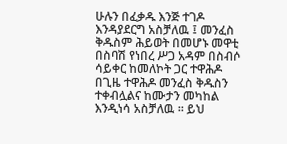ሁሉን በፈቃዱ እንጅ ተገዶ እንዳያደርግ አስቻለዉ ፤ መንፈስ ቅዱስም ሕይወት በመሆኑ መዋቲ በስባሽ የነበረ ሥጋ አዳም በስብሶ ሳይቀር ከመለኮት ጋር ተዋሕዶ በጊዜ ተዋሕዶ መንፈስ ቅዱስን ተቀብሏልና ከሙታን መካከል እንዲነሳ አስቻለዉ ፡፡ ይህ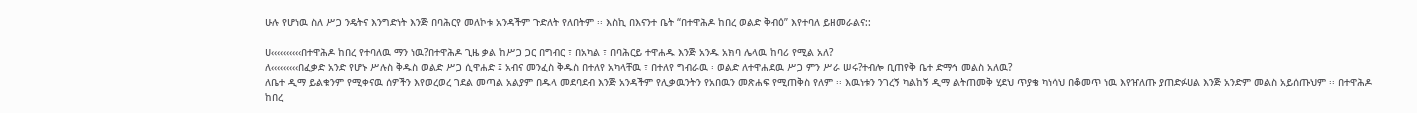ሁሉ የሆነዉ ስለ ሥጋ ንዴትና እንግድነት እንጅ በባሕርየ መለኮቱ አንዳችም ጉድለት የለበትም ፡፡ እስኪ በእናንተ ቤት “በተዋሕዶ ከበረ ወልድ ቅብዕ” እየተባለ ይዘመራልና::

ሀ‹‹‹‹‹‹‹‹‹‹በተዋሕዶ ከበረ የተባለዉ ማን ነዉ?በተዋሕዶ ጊዜ ቃል ከሥጋ ጋር በግብር ፣ በአካል ፣ በባሕርይ ተዋሐዱ እንጅ አንዱ አክባ ሌላዉ ከባሪ የሚል አለ?
ለ‹‹‹‹‹‹‹‹‹በፈቃድ አንድ የሆኑ ሥሉስ ቅዱስ ወልድ ሥጋ ሲዋሐድ ፤ አብና መንፈስ ቅዱስ በተለየ አካላቸዉ ፣ በተለየ ግብራዉ ፡ ወልድ ለተዋሐደዉ ሥጋ ምን ሥራ ሠሩ?ተብሎ ቢጠየቅ ቤተ ድማኅ መልስ አለዉ?
ለቤተ ዲማ ይልቁንም የሚቀናዉ ሰዎችን እየወረወረ ገደል መጣል አልያም በዱላ መደባደብ እንጅ አንዳችም የሊቃዉንትን የአበዉን መጽሐፍ የሚጠቅስ የለም ፡፡ እዉነቱን ንገረኝ ካልከኝ ዲማ ልትጠመቅ ሂደህ ጥያቄ ካነሳህ በቆመጥ ነዉ እየዠለጡ ያጠድፉሀል እንጅ አንድም መልስ አይሰጡህም ፡፡ በተዋሕዶ ከበረ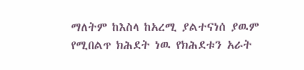ማለትም ከእስላ ከአረሚ ያልተናነሰ ያዉም የሚበልጥ ክሕደት ነዉ የክሕደቱን አራት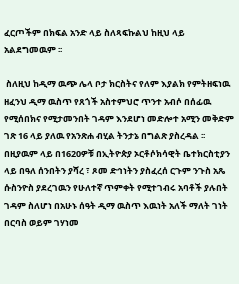ፈርጦችም በክፍል አንድ ላይ ስለጻፍኩልህ ከዚህ ላይ አልደግመዉም ፡፡

 ስለዚህ ከዲማ ዉጭ ሌላ ቦታ ክርስትና የለም እያልክ የምትዘፍነዉ ዘፈንህ ዲማ ዉስጥ የጸጎች አስተምህሮ ጥንተ አብሶ በሰፊዉ የሚሰበክና የሚታመንበት ገዳም እንደሆነ መድሎተ አሚን መቅድም ገጽ 16 ላይ ያለዉ የአንጽሐ ብሂል ትንታኔ በግልጽ ያስረዳል ፡፡ በዚያዉም ላይ በ1620ዎቹ በኢትዮጵያ ኦርቶሶክሳዊት ቤተክርስቲያን  ላይ በዓለ ሰንበትን ያሻረ ፣ ጾመ ድኅነትን ያስፈረሰ ርጉም ንጉስ አጼ ሱስንዮስ ያደረገዉን የሁለተኛ ጥምቀት የሚተገብሩ አባቶች ያሉበት ገዳም ስለሆነ በአሁኑ ሰዓት ዲማ ዉስጥ እዉነት አለች ማለት ገነት በርባስ ወይም ገሃነመ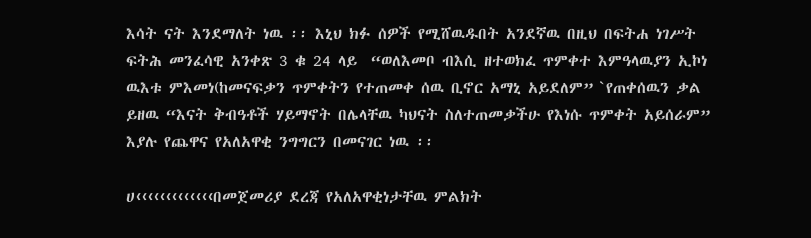እሳት ናት እንደማለት ነዉ ፡፡ እኒህ ክፉ ሰዎች የሚሸዉዱበት አንደኛዉ በዚህ በፍትሐ ነገሥት ፍትሕ መንፈሳዊ አንቀጽ 3 ቁ 24 ላይ  “ወለእመቦ ብእሲ ዘተወክፈ ጥምቀተ እምዓላዉያን ኢኮነ ዉእቱ ምእመነ(ከመናፍቃን ጥምቀትን የተጠመቀ ሰዉ ቢኖር አማኒ አይደለም” `የጠቀሰዉን ቃል ይዘዉ “እናት ቅብዓቶች ሃይማኖት በሌላቸዉ ካህናት ስለተጠመቃችሁ የእነሱ ጥምቀት አይሰራም” እያሉ የጨዋና የአለአዋቂ ንግግርን በመናገር ነዉ ፡፡

ሀ‹‹‹‹‹‹‹‹‹‹‹‹‹በመጀመሪያ ደረጃ የአለአዋቂነታቸዉ ምልክት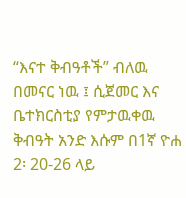“እናተ ቅብዓቶች” ብለዉ በመናር ነዉ ፤ ሲጀመር እና ቤተክርስቲያ የምታዉቀዉ ቅብዓት አንድ እሱም በ1ኛ ዮሐ 2፡ 20-26 ላይ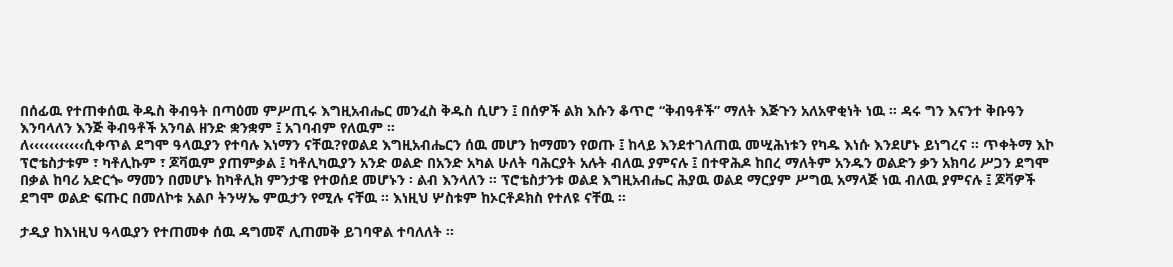በሰፊዉ የተጠቀሰዉ ቅዱስ ቅብዓት በጣዕመ ምሥጢሩ እግዚአብሔር መንፈስ ቅዱስ ሲሆን ፤ በሰዎች ልክ እሱን ቆጥሮ “ቅብዓቶች” ማለት እጅጉን አለአዋቂነት ነዉ ፡፡ ዳሩ ግን እናንተ ቅቡዓን እንባላለን እንጅ ቅብዓቶች አንባል ዘንድ ቋንቋም ፤ አገባብም የለዉም ፡፡
ለ‹‹‹‹‹‹‹‹‹‹‹ሲቀጥል ደግሞ ዓላዉያን የተባሉ እነማን ናቸዉ?የወልደ እግዚአብሔርን ሰዉ መሆን ከማመን የወጡ ፤ ከላይ እንደተገለጠዉ መሢሕነቱን የካዱ እነሱ እንደሆኑ ይነግረና ፡፡ ጥቀትማ እኮ ፕሮቴስታቱም ፣ ካቶሊኩም ፣ ጆቫዉም ያጠምቃል ፤ ካቶሊካዉያን አንድ ወልድ በአንድ አካል ሁለት ባሕርያት አሉት ብለዉ ያምናሉ ፤ በተዋሕዶ ከበረ ማለትም አንዱን ወልድን ቃን አክባሪ ሥጋን ደግሞ በቃል ከባሪ አድርጐ ማመን በመሆኑ ከካቶሊክ ምንታዌ የተወሰደ መሆኑን ፡ ልብ እንላለን ፡፡ ፕሮቴስታንቱ ወልደ እግዚአብሔር ሕያዉ ወልደ ማርያም ሥግዉ አማላጅ ነዉ ብለዉ ያምናሉ ፤ ጆቫዎች ደግሞ ወልድ ፍጡር በመለኮቱ አልቦ ትንሣኤ ምዉታን የሚሉ ናቸዉ ፡፡ እነዚህ ሦስቱም ከኦርቶዶክስ የተለዩ ናቸዉ ፡፡

ታዲያ ከእነዚህ ዓላዉያን የተጠመቀ ሰዉ ዳግመኛ ሊጠመቅ ይገባዋል ተባለለት ፡፡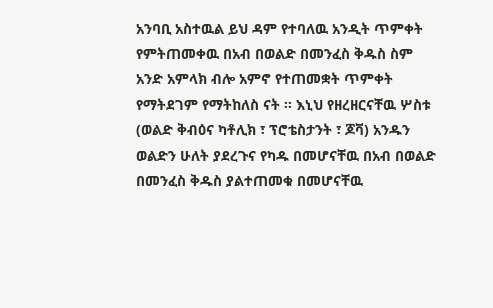አንባቢ አስተዉል ይህ ዳም የተባለዉ አንዲት ጥምቀት የምትጠመቀዉ በአብ በወልድ በመንፈስ ቅዱስ ስም አንድ አምላክ ብሎ አምኖ የተጠመቋት ጥምቀት የማትደገም የማትከለስ ናት ፡፡ እኒህ የዘረዘርናቸዉ ሦስቱ (ወልድ ቅብዕና ካቶሊክ ፣ ፕሮቴስታንት ፣ ጆቫ) አንዱን ወልድን ሁለት ያደረጉና የካዱ በመሆናቸዉ በአብ በወልድ በመንፈስ ቅዱስ ያልተጠመቁ በመሆናቸዉ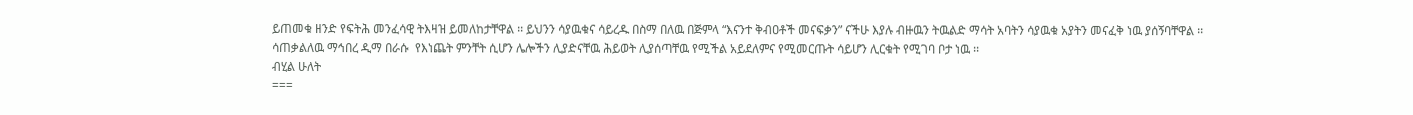ይጠመቁ ዘንድ የፍትሕ መንፈሳዊ ትእዛዝ ይመለከታቸዋል ፡፡ ይህንን ሳያዉቁና ሳይረዱ በስማ በለዉ በጅምላ “እናንተ ቅብዐቶች መናፍቃን” ናችሁ እያሉ ብዙዉን ትዉልድ ማሳት አባትን ሳያዉቁ አያትን መናፈቅ ነዉ ያሰኝባቸዋል ፡፡
ሳጠቃልለዉ ማኅበረ ዲማ በራሱ  የእነጨት ምንቸት ሲሆን ሌሎችን ሊያድናቸዉ ሕይወት ሊያሰጣቸዉ የሚችል አይደለምና የሚመርጡት ሳይሆን ሊርቁት የሚገባ ቦታ ነዉ ፡፡
ብሂል ሁለት
===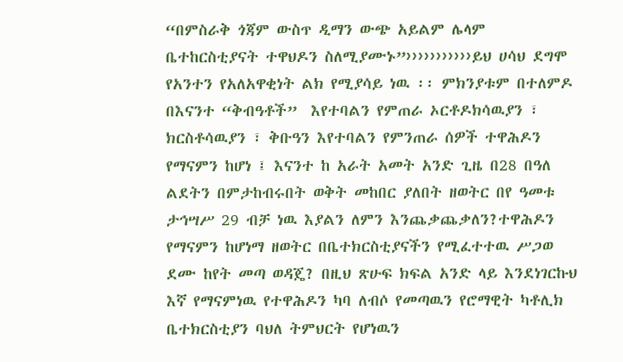“በምስራቅ ጎጃም ውስጥ ዲማን ውጭ አይልም ሌላም ቤተከርስቲያናት ተዋህዶን ስለሚያሙኑ”›››››››››››ይህ ሀሳህ ደግሞ የአንተን የአለአዋቂነት ልክ የሚያሳይ ነዉ ፡፡ ምክንያቱም በተለምዶ በእናንተ “ቅብዓቶች”  እየተባልን የምጠራ ኦርቶዶክሳዉያን ፣ ክርስቶሳዉያን ፣ ቅቡዓን እየተባልን የምንጠራ ሰዎች ተዋሕዶን የማናምን ከሆነ ፤ እናንተ ከ አራት አመት አንድ ጊዜ በ28 በዓለ ልደትን በምታከብሩበት ወቅት መከበር ያለበት ዘወትር በየ ዓመቱ ታኅሣሥ 29 ብቻ ነዉ እያልን ለምን እንጨቃጨቃለን?ተዋሕዶን የማናምን ከሆነማ ዘወትር በቤተክርስቲያናችን የሚፈተተዉ ሥጋወ ደሙ ከየት መጣ ወዳጄ? በዚህ ጽሁፍ ክፍል አንድ ላይ እንደነገርኩህ እኛ የማናምነዉ የተዋሕዶን ካባ ለብሶ የመጣዉን የሮማዊት ካቶሊክ ቤተክርስቲያን ባህለ ትምህርት የሆነዉን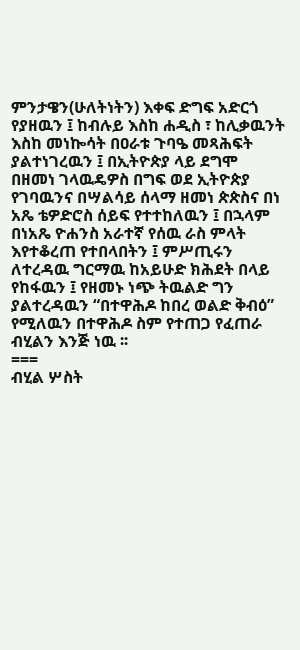ምንታዌን(ሁለትነትን) እቀፍ ድግፍ አድርጎ የያዘዉን ፤ ከብሉይ እስከ ሐዲስ ፣ ከሊቃዉንት እስከ መነኰሳት በዐራቱ ጉባዔ መጻሕፍት ያልተነገረዉን ፤ በኢትዮጵያ ላይ ደግሞ በዘመነ ገላዉዴዎስ በግፍ ወደ ኢትዮጵያ የገባዉንና በሣልሳይ ሰላማ ዘመነ ጵጵስና በነ አጼ ቴዎድሮስ ሰይፍ የተተከለዉን ፤ በኋላም በነአጼ ዮሐንስ አራተኛ የሰዉ ራስ ምላት እየተቆረጠ የተበላበትን ፤ ምሥጢሩን ለተረዳዉ ግርማዉ ከአይሁድ ክሕደት በላይ የከፋዉን ፤ የዘመኑ ነጭ ትዉልድ ግን ያልተረዳዉን “በተዋሕዶ ከበረ ወልድ ቅብዕ” የሚለዉን በተዋሕዶ ስም የተጠጋ የፈጠራ ብሂልን እንጅ ነዉ ፡፡
===
ብሂል ሦስት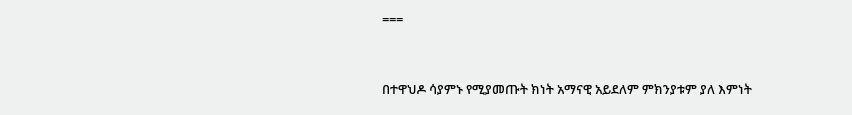===


በተዋህዶ ሳያምኑ የሚያመጡት ክነት አማናዊ አይደለም ምክንያቱም ያለ እምነት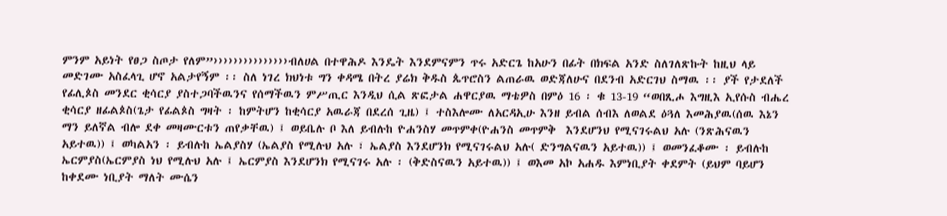ምንም አይነት የፀጋ ስጦታ የለም”›››››››››››››››ብለሀል በተዋሕዶ እንዴት እንደምናምን ጥሩ አድርጌ ከአሁን በፊት በክፍል አንድ ስለገለጽኩት ከዚህ ላይ መድገሙ አስፈላጊ ሆኖ አልታየኝም ፡፡ ስለ ነገረ ክህነቱ ግን ቀዳሜ በትረ ያሬክ ቅዱስ ጴጥሮስን ልጠራዉ ወድጃለሁና በደንብ አድርገህ ስማዉ ፡፡ ያች የታደለች የፊሊጶስ መንደር ቂሳርያ ያስተጋባችዉንና የሰማችዉን ምሥጢር እንዲህ ሲል ጽፎታል ሐዋርያዉ ማቴዎስ በምዕ 16 ፡ ቁ 13-19 “ወበጺሖ እግዚእ ኢየሱስ ብሔረ ቂሳርያ ዘፊልጶስ(ጌታ የፊልጶስ ግዛት ፡ ከምትሆን ከቂሳርያ አዉራጃ በደረሰ ጊዜ) ፤ ተስእሎሙ ለአርዳኢሁ እንዘ ይብል ሰብእ ለወልደ ዕጓለ እመሕያዉ(ሰዉ እኔን ማን ይለኛል ብሎ ደቀ መዛሙርቱን ጠየቃቸዉ) ፤ ወይቤሉ ቦ እለ ይብሉከ ዮሐንስሃ መጥምቀ(ዮሐንስ መጥምቅ  እንደሆንህ የሚናገሩልህ አሉ (ንጽሕናዉን አይተዉ)) ፤ ወካልአን ፡ ይብሉከ ኤልያስሃ (ኤልያስ የሚሉህ አሉ ፣ ኤልያስ እንደሆንክ የሚናገሩልህ አሉ( ድንግልናዉን አይተዉ)) ፤ ወመንፈቆሙ ፡ ይብሉከ ኤርምያስ(ኤርምያስ ነህ የሚሉህ አሉ ፤ ኤርምያስ እንደሆንክ የሚናገሩ አሉ ፡ (ቅድስናዉን አይተዉ)) ፤ ወእመ አኮ አሐዱ እምነቢያት ቀደምት (ይህም ባይሆን ከቀደሙ ነቢያት ማለት ሙሴን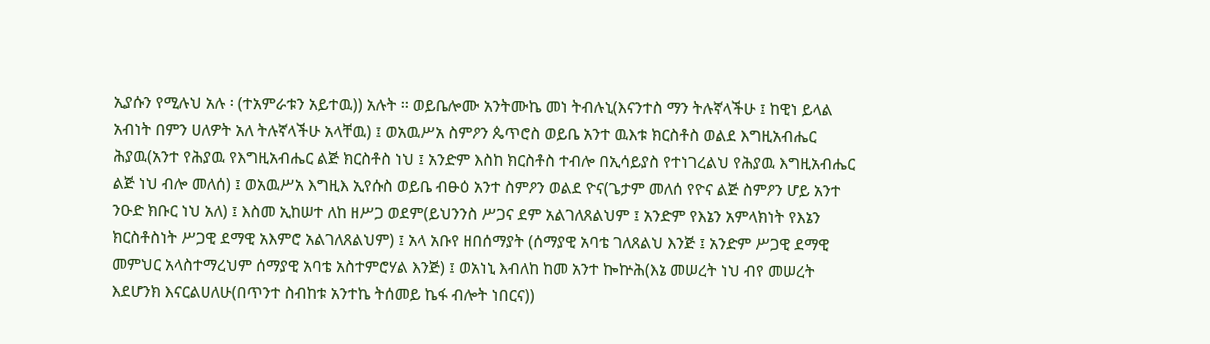ኢያሱን የሚሉህ አሉ ፡ (ተአምራቱን አይተዉ)) አሉት ፡፡ ወይቤሎሙ አንትሙኬ መነ ትብሉኒ(እናንተስ ማን ትሉኛላችሁ ፤ ከዊነ ይላል አብነት በምን ሀለዎት አለ ትሉኛላችሁ አላቸዉ) ፤ ወአዉሥአ ስምዖን ጴጥሮስ ወይቤ አንተ ዉእቱ ክርስቶስ ወልደ እግዚአብሔር ሕያዉ(አንተ የሕያዉ የእግዚአብሔር ልጅ ክርስቶስ ነህ ፤ አንድም እስከ ክርስቶስ ተብሎ በኢሳይያስ የተነገረልህ የሕያዉ እግዚአብሔር ልጅ ነህ ብሎ መለሰ) ፤ ወአዉሥአ እግዚእ ኢየሱስ ወይቤ ብፁዕ አንተ ስምዖን ወልደ ዮና(ጌታም መለሰ የዮና ልጅ ስምዖን ሆይ አንተ ንዑድ ክቡር ነህ አለ) ፤ እስመ ኢከሠተ ለከ ዘሥጋ ወደም(ይህንንስ ሥጋና ደም አልገለጸልህም ፤ አንድም የእኔን አምላክነት የእኔን ክርስቶስነት ሥጋዊ ደማዊ አእምሮ አልገለጸልህም) ፤ አላ አቡየ ዘበሰማያት (ሰማያዊ አባቴ ገለጸልህ እንጅ ፤ አንድም ሥጋዊ ደማዊ መምህር አላስተማረህም ሰማያዊ አባቴ አስተምሮሃል እንጅ) ፤ ወአነኒ እብለከ ከመ አንተ ኰኵሕ(እኔ መሠረት ነህ ብየ መሠረት እደሆንክ እናርልሀለሁ(በጥንተ ስብከቱ አንተኬ ትሰመይ ኬፋ ብሎት ነበርና))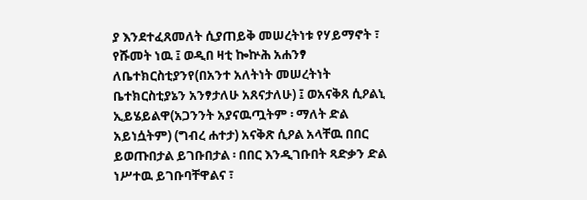ያ እንደተፈጸመለት ሲያጠይቅ መሠረትነቱ የሃይማኖት ፣ የሹመት ነዉ ፤ ወዲበ ዛቲ ኰኵሕ አሐንፃ ለቤተክርስቲያንየ(በአንተ አለትነት መሠረትነት ቤተክርስቲያኔን አንፃታለሁ አጸናታለሁ) ፤ ወአናቅጸ ሲዖልኒ ኢይሄይልዋ(አጋንንት አያናዉጧትም ፡ ማለት ድል አይነሷትም) (ግብረ ሐተታ) አናቅጽ ሲዖል አላቸዉ በበር ይወጡበታል ይገቡበታል ፡ በበር እንዲገቡበት ጻድቃን ድል ነሥተዉ ይገቡባቸዋልና ፣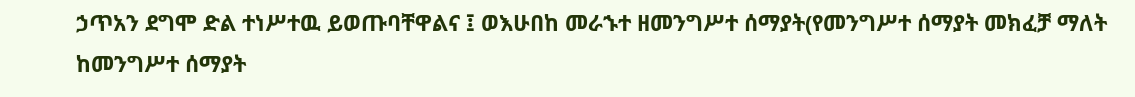ኃጥአን ደግሞ ድል ተነሥተዉ ይወጡባቸዋልና ፤ ወእሁበከ መራኁተ ዘመንግሥተ ሰማያት(የመንግሥተ ሰማያት መክፈቻ ማለት ከመንግሥተ ሰማያት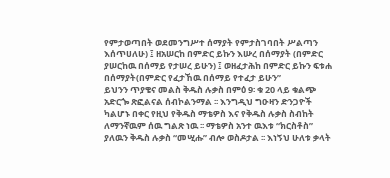የምታወጣበት ወደመንግሥተ ሰማያት የምታስገባበት ሥልጣን እሰጥሀለሁ) ፤ ዘአሠርከ በምድር ይኩን እሡረ በሰማያት (በምድር ያሠርከዉ በሰማይ የታሠረ ይሁን) ፤ ወዘፈታሕከ በምድር ይኩን ፍቱሐ በሰማያት(በምድር የፈታኸዉ በሰማይ የተፈታ ይሁን”
ይህንን ጥያቄና መልስ ቅዱስ ሉቃስ በምዕ 9፡ ቁ 20 ላይ ቁልጭ አድርጐ ጽፎልናል ሰብኮልንማል ፡፡ እንግዲህ ግዑዛን ድንጋዮች ካልሆኑ በቀር የዚህ የቅዱስ ማቴዎስ እና የቅዱስ ሉቃስ ስብከት ለማንኛዉም ሰዉ ግልጽ ነዉ ፡፡ ማቴዎስ አንተ ዉእቱ “ክርስቶስ” ያለዉን ቅዱስ ሉቃስ “መሢሑ” ብሎ ወስዶታል ፡፡ እነኝህ ሁለቱ ቃላት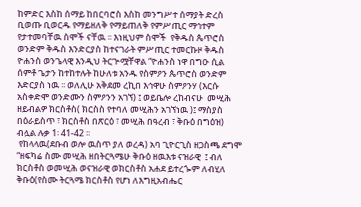ከምድር እስከ ሰማይ ከበርባሮስ እስከ መንግሥተ ሰማያት ድረስ ቢወጡ ቢወርዱ የማይዘለቅ የማይጠለቅ የምሥጢር ማኅተም የታተመባቸዉ ስሞች ናቸዉ ፡፡ እነዚህም ስሞች  የቅዱስ ጴጥሮስ ወንድም ቅዱስ እንድርያስ ከተናገራት ምሥጢር ተመርኩዞ ቅዱስ ዮሐንስ ወንጌላዊ እንዲህ ትርጕሟቸዋል “ዮሐንስ ነዋ በግዑ ሲል ሰምቶ ጌታን ከተከተሉት ከሁለቱ አንዱ የስምዖን ጴጥሮስ ወንድም እድርያስ ነዉ ፡፡ ወለሊሁ አቅደመ ረኪበ እኅዋሁ ስምዖንሃ (እርሱ አስቀድሞ ወንድሙን ስምዖንን አገኘ) ፤ ወይቤሎ ረከብናሁ  መሢሕ ዘይብልዎ ክርስቶስ( ክርስስ የተባለ መሢሕን አገኘነዉ )፤ ማስያስ በዕራይስጥ ፣ ክርስቶስ በጽርዕ ፣ መሢሕ በዓረብ ፣ ቅቡዕ በግዕዝ) ብሏል ሉቃ 1፡ 41-42 ፡፡
 የከላላዉ(ደቡብ ወሎ ዉስጥ ያለ ወረዳ) አባ ጊዮርጊስ ዘጋስጫ ደግሞ  “ዘፍካሬ ስሙ መሢሕ ዘበትርጓሜሁ ቅቡዕ ዘዉእቱ ናዝራዊ  ፤ ብለ ክርስቶስ ወመሢሕ ወናዝራዊ ወክርስቶስ አሐደ ይተረጐም ለብሂለ ቅቡዕ(የስሙ ትርጓሜ ክርስቶስ የሆነ ለእግዚአብሔር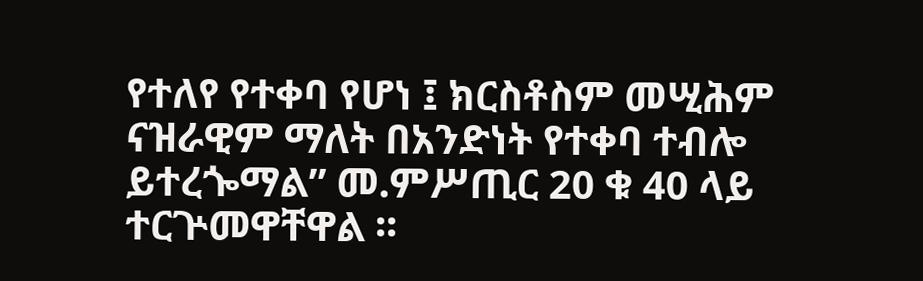የተለየ የተቀባ የሆነ ፤ ክርስቶስም መሢሕም ናዝራዊም ማለት በአንድነት የተቀባ ተብሎ ይተረጐማል” መ.ምሥጢር 20 ቁ 40 ላይ ተርጕመዋቸዋል ፡፡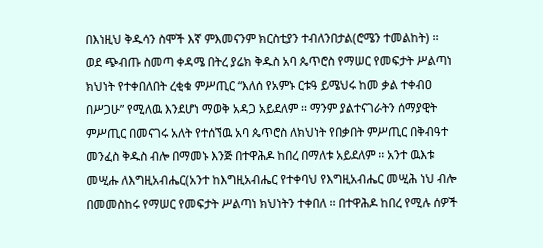በእነዚህ ቅዱሳን ስሞች እኛ ምእመናንም ክርስቲያን ተብለንበታል(ሮሜን ተመልከት) ፡፡
ወደ ጭብጡ ስመጣ ቀዳሜ በትረ ያሬክ ቅዱስ አባ ጴጥሮስ የማሠር የመፍታት ሥልጣነ ክህነት የተቀበለበት ረቂቁ ምሥጢር “እለሰ የአምኑ ርቱዓ ይሜህሩ ከመ ቃል ተቀብዐ በሥጋሁ” የሚለዉ እንደሆነ ማወቅ አዳጋ አይደለም ፡፡ ማንም ያልተናገራትን ሰማያዊት ምሥጢር በመናገሩ አለት የተሰኘዉ አባ ጴጥሮስ ለክህነት የበቃበት ምሥጢር በቅብዓተ መንፈስ ቅዱስ ብሎ በማመኑ እንጅ በተዋሕዶ ከበረ በማለቱ አይደለም ፡፡ አንተ ዉእቱ መሢሑ ለእግዚአብሔር(አንተ ከእግዚአብሔር የተቀባህ የእግዚአብሔር መሢሕ ነህ ብሎ በመመስከሩ የማሠር የመፍታት ሥልጣነ ክህነትን ተቀበለ ፡፡ በተዋሕዶ ከበረ የሚሉ ሰዎች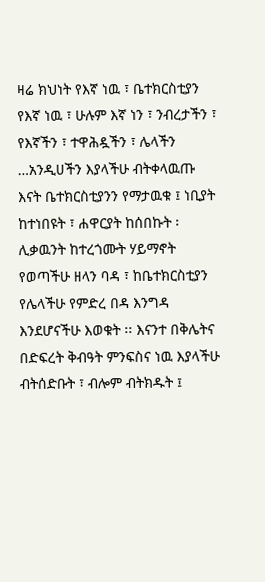ዛሬ ክህነት የእኛ ነዉ ፣ ቤተክርስቲያን የእኛ ነዉ ፣ ሁሉም እኛ ነን ፣ ንብረታችን ፣ የእኛችን ፣ ተዋሕዷችን ፣ ሌላችን …አንዲሀችን እያላችሁ ብትቀላዉጡ እናት ቤተክርስቲያንን የማታዉቁ ፤ ነቢያት ከተነበዩት ፣ ሐዋርያት ከሰበኩት ፡ ሊቃዉንት ከተረጎሙት ሃይማኖት የወጣችሁ ዘላን ባዳ ፣ ከቤተክርስቲያን የሌላችሁ የምድረ በዳ እንግዳ እንደሆናችሁ እወቁት ፡፡ እናንተ በቅሌትና በድፍረት ቅብዓት ምንፍስና ነዉ እያላችሁ ብትሰድቡት ፣ ብሎም ብትክዱት ፤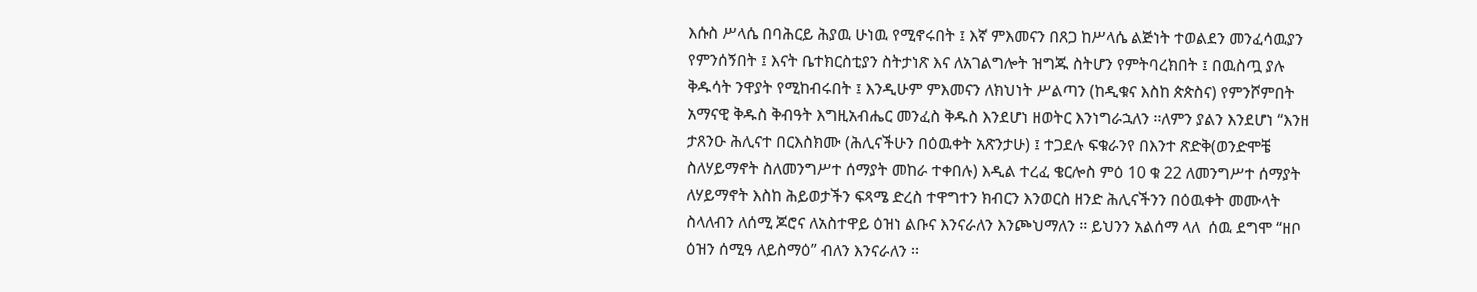እሱስ ሥላሴ በባሕርይ ሕያዉ ሁነዉ የሚኖሩበት ፤ እኛ ምእመናን በጸጋ ከሥላሴ ልጅነት ተወልደን መንፈሳዉያን የምንሰኝበት ፤ እናት ቤተክርስቲያን ስትታነጽ እና ለአገልግሎት ዝግጁ ስትሆን የምትባረክበት ፤ በዉስጧ ያሉ ቅዱሳት ንዋያት የሚከብሩበት ፤ እንዲሁም ምእመናን ለክህነት ሥልጣን (ከዲቁና እስከ ጵጵስና) የምንሾምበት አማናዊ ቅዱስ ቅብዓት እግዚአብሔር መንፈስ ቅዱስ እንደሆነ ዘወትር እንነግራኋለን ፡፡ለምን ያልን እንደሆነ “እንዘ  ታጸንዑ ሕሊናተ በርእስክሙ (ሕሊናችሁን በዕዉቀት አጽንታሁ) ፤ ተጋደሉ ፍቁራንየ በእንተ ጽድቅ(ወንድሞቼ ስለሃይማኖት ስለመንግሥተ ሰማያት መከራ ተቀበሉ) እዲል ተረፈ ቄርሎስ ምዕ 10 ቁ 22 ለመንግሥተ ሰማያት ለሃይማኖት እስከ ሕይወታችን ፍጻሜ ድረስ ተዋግተን ክብርን እንወርስ ዘንድ ሕሊናችንን በዕዉቀት መሙላት ስላለብን ለሰሚ ጆሮና ለአስተዋይ ዕዝነ ልቡና እንናራለን እንጮህማለን ፡፡ ይህንን አልሰማ ላለ  ሰዉ ደግሞ “ዘቦ ዕዝን ሰሚዓ ለይስማዕ” ብለን እንናራለን ፡፡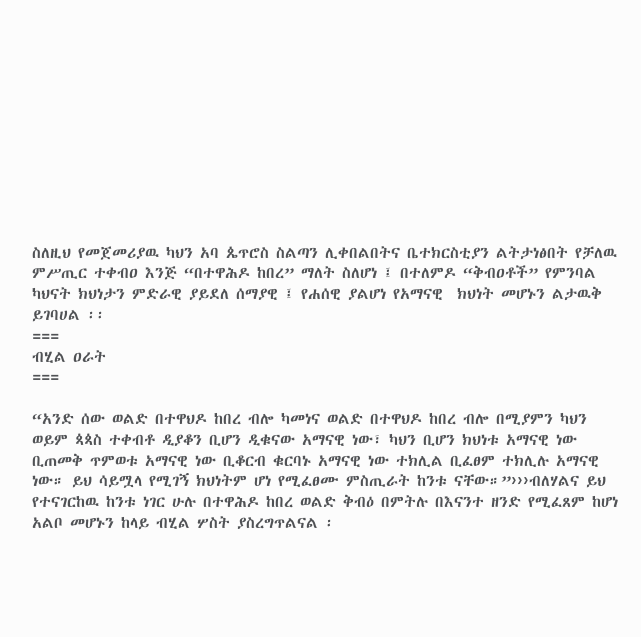ስለዚህ የመጀመሪያዉ ካህን አባ ጴጥሮስ ስልጣን ሊቀበልበትና ቤተክርስቲያን ልትታነፅበት የቻለዉ ምሥጢር ተቀብዐ እንጅ “በተዋሕዶ ከበረ” ማለት ስለሆነ ፤ በተለምዶ “ቅብዐቶች” የምንባል ካህናት ክህነታን ምድራዊ ያይደለ ሰማያዊ ፤ የሐሰዊ ያልሆነ የአማናዊ  ክህነት መሆኑን ልታዉቅ ይገባሀል ፡፡
===
ብሂል ዐራት
===

“አንድ ሰው ወልድ በተዋህዶ ከበረ ብሎ ካመነና ወልድ በተዋህዶ ከበረ ብሎ በሚያምን ካህን ወይም ጳጳስ ተቀብቶ ዲያቆን ቢሆን ዲቁናው አማናዊ ነው፣ ካህን ቢሆን ክህነቱ አማናዊ ነው ቢጠመቅ ጥምወቱ አማናዊ ነው ቢቆርብ ቁርባኑ አማናዊ ነው ተክሊል ቢፈፀም ተክሊሉ አማናዊ ነው። ይህ ሳይሟላ የሚገኝ ክህነትም ሆነ የሚፈፀሙ ምስጢራት ከንቱ ናቸው።”›››ብለሃልና ይህ የተናገርከዉ ከንቱ ነገር ሁሉ በተዋሕዶ ከበረ ወልድ ቅብዕ በምትሉ በእናንተ ዘንድ የሚፈጸም ከሆነ አልቦ መሆኑን ከላይ ብሂል ሦስት ያስረግጥልናል ፡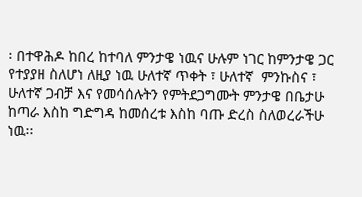፡ በተዋሕዶ ከበረ ከተባለ ምንታዌ ነዉና ሁሉም ነገር ከምንታዌ ጋር የተያያዘ ስለሆነ ለዚያ ነዉ ሁለተኛ ጥቀት ፣ ሁለተኛ  ምንኩስና ፣ ሁለተኛ ጋብቻ እና የመሳሰሉትን የምትደጋግሙት ምንታዌ በቤታሁ ከጣራ እስከ ግድግዳ ከመሰረቱ እስከ ባጡ ድረስ ስለወረራችሁ ነዉ፡፡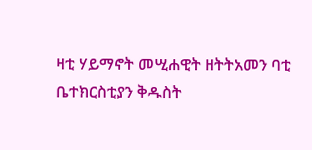ዛቲ ሃይማኖት መሢሐዊት ዘትትአመን ባቲ ቤተክርስቲያን ቅዱስት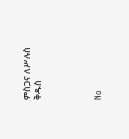ምስጋና ለሥሉስ ቅዱስ




No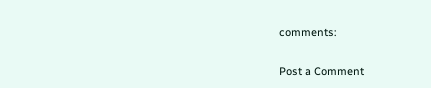comments:

Post a Comment